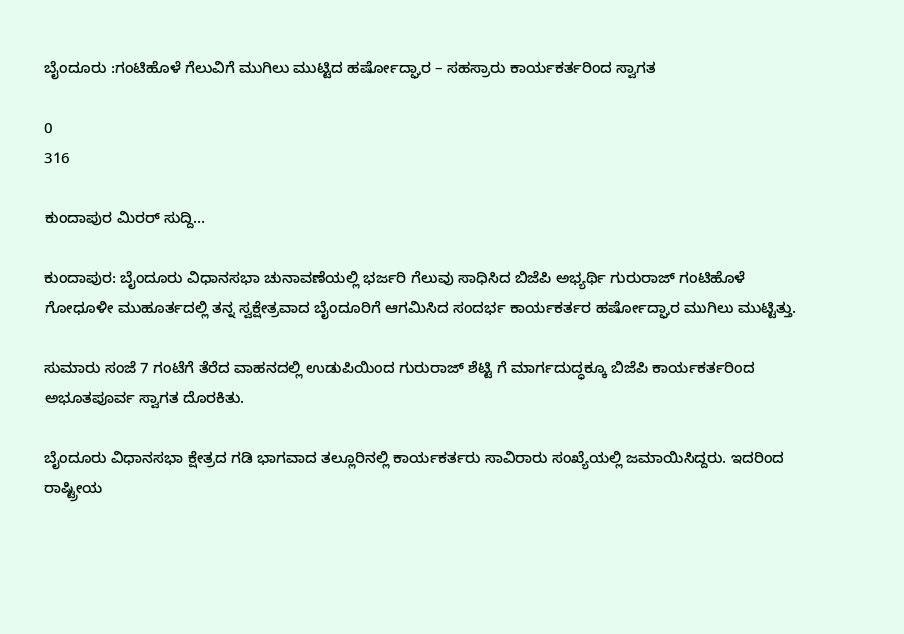ಬೈಂದೂರು :ಗಂಟಿಹೊಳೆ ಗೆಲುವಿಗೆ ಮುಗಿಲು ಮುಟ್ಟಿದ ಹರ್ಷೋದ್ಘಾರ – ಸಹಸ್ರಾರು ಕಾರ್ಯಕರ್ತರಿಂದ ಸ್ವಾಗತ

0
316

ಕುಂದಾಪುರ ಮಿರರ್ ಸುದ್ದಿ…

ಕುಂದಾಪುರ: ಬೈಂದೂರು ವಿಧಾನಸಭಾ ಚುನಾವಣೆಯಲ್ಲಿ ಭರ್ಜರಿ ಗೆಲುವು ಸಾಧಿಸಿದ ಬಿಜೆಪಿ ಅಭ್ಯರ್ಥಿ ಗುರುರಾಜ್ ಗಂಟಿಹೊಳೆ ಗೋಧೂಳೀ ಮುಹೂರ್ತದಲ್ಲಿ ತನ್ನ ಸ್ವಕ್ಷೇತ್ರವಾದ ಬೈಂದೂರಿಗೆ ಆಗಮಿಸಿದ ಸಂದರ್ಭ ಕಾರ್ಯಕರ್ತರ ಹರ್ಷೋದ್ಘಾರ ಮುಗಿಲು ಮುಟ್ಟಿತ್ತು.

ಸುಮಾರು ಸಂಜೆ 7 ಗಂಟೆಗೆ ತೆರೆದ ವಾಹನದಲ್ಲಿ ಉಡುಪಿಯಿಂದ ಗುರುರಾಜ್ ಶೆಟ್ಟಿ ಗೆ ಮಾರ್ಗದುದ್ಧಕ್ಕೂ ಬಿಜೆಪಿ ಕಾರ್ಯಕರ್ತರಿಂದ ಅಭೂತಪೂರ್ವ ಸ್ವಾಗತ ದೊರಕಿತು.

ಬೈಂದೂರು ವಿಧಾನಸಭಾ ಕ್ಷೇತ್ರದ ಗಡಿ ಭಾಗವಾದ ತಲ್ಲೂರಿನಲ್ಲಿ ಕಾರ್ಯಕರ್ತರು ಸಾವಿರಾರು ಸಂಖ್ಯೆಯಲ್ಲಿ ಜಮಾಯಿಸಿದ್ದರು. ಇದರಿಂದ ರಾಷ್ಟ್ರೀಯ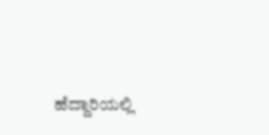ಹೆದ್ದಾರಿಯಲ್ಲಿ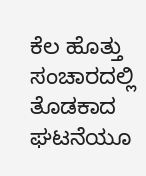ಕೆಲ ಹೊತ್ತು ಸಂಚಾರದಲ್ಲಿ ತೊಡಕಾದ ಘಟನೆಯೂ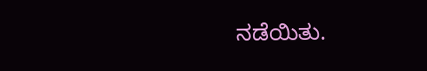ನಡೆಯಿತು.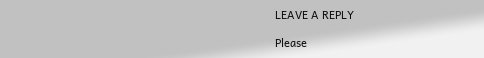LEAVE A REPLY

Please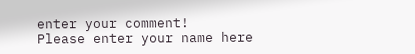enter your comment!
Please enter your name here